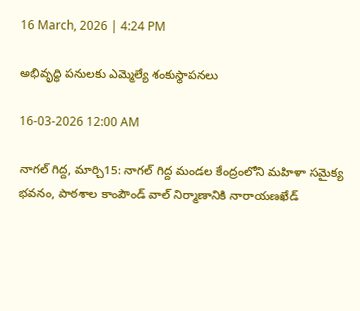16 March, 2026 | 4:24 PM

అభివృద్ధి పనులకు ఎమ్మెల్యే శంకుస్థాపనలు

16-03-2026 12:00 AM

నాగల్ గిద్ద, మార్చి15: నాగల్ గిద్ద మండల కేంద్రంలోని మహిళా సమైక్య భవనం, పాఠశాల కాంపౌండ్ వాల్ నిర్మాణానికి నారాయణఖేడ్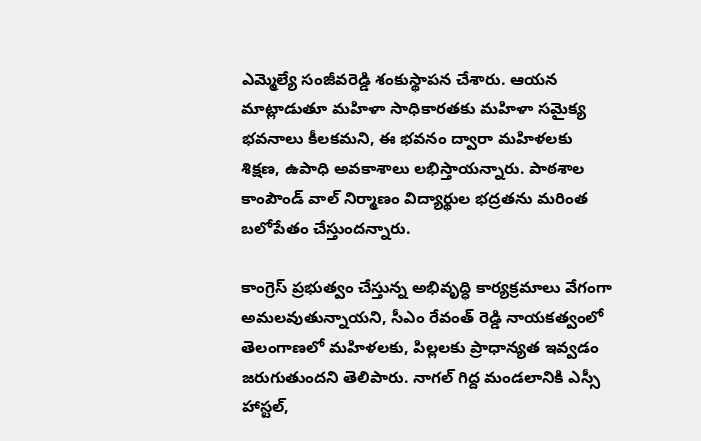ఎమ్మెల్యే సంజీవరెడ్డి శంకుస్థాపన చేశారు. ఆయన మాట్లాడుతూ మహిళా సాధికారతకు మహిళా సమైక్య భవనాలు కీలకమని, ఈ భవనం ద్వారా మహిళలకు శిక్షణ, ఉపాధి అవకాశాలు లభిస్తాయన్నారు. పాఠశాల కాంపౌండ్ వాల్ నిర్మాణం విద్యార్థుల భద్రతను మరింత బలోపేతం చేస్తుందన్నారు.

కాంగ్రెస్ ప్రభుత్వం చేస్తున్న అభివృద్ధి కార్యక్రమాలు వేగంగా అమలవుతున్నాయని, సీఎం రేవంత్ రెడ్డి నాయకత్వంలో తెలంగాణలో మహిళలకు, పిల్లలకు ప్రాధాన్యత ఇవ్వడం జరుగుతుందని తెలిపారు. నాగల్ గిద్ద మండలానికి ఎస్సీ హాస్టల్,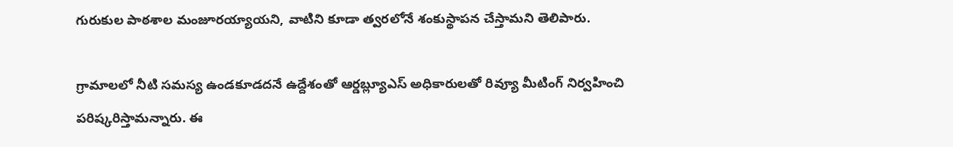గురుకుల పాఠశాల మంజూరయ్యాయని, వాటిని కూడా త్వరలోనే శంకుస్థాపన చేస్తామని తెలిపారు.

గ్రామాలలో నీటి సమస్య ఉండకూడదనే ఉద్దేశంతో ఆర్డబ్ల్యూఎస్ అధికారులతో రివ్యూ మీటింగ్ నిర్వహించి పరిష్కరిస్తామన్నారు. ఈ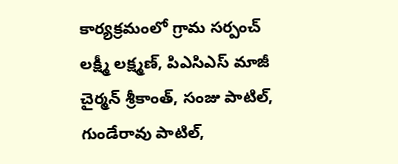కార్యక్రమంలో గ్రామ సర్పంచ్ లక్ష్మీ లక్ష్మణ్, పిఎసిఎస్ మాజీ చైర్మన్ శ్రీకాంత్, సంజు పాటిల్, గుండేరావు పాటిల్,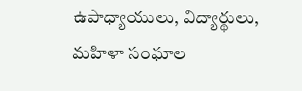ఉపాధ్యాయులు, విద్యార్థులు, మహిళా సంఘాల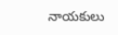నాయకులు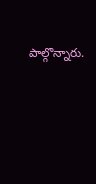పాల్గొన్నారు.